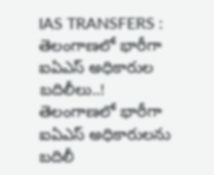IAS TRANSFERS : తెలంగాణలో భారీగా ఐఏఎస్ అధికారుల బదిలీలు..!
తెలంగాణలో భారీగా ఐఏఎస్ అధికారులను బదిలీ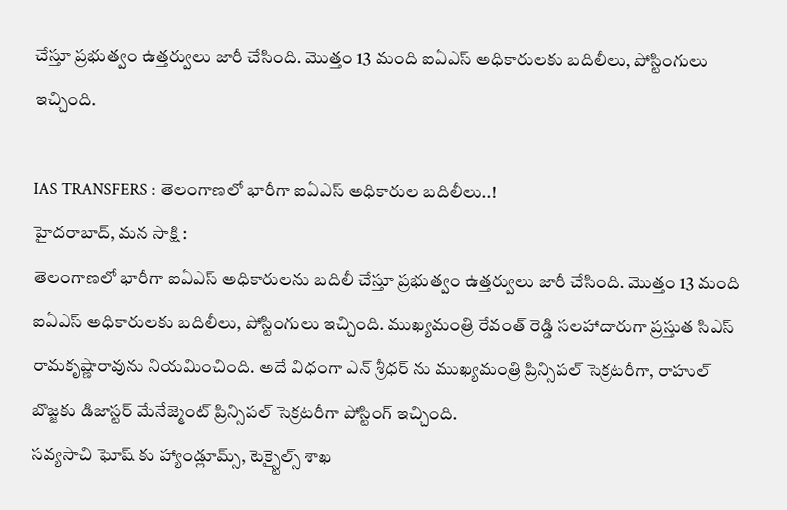చేస్తూ ప్రభుత్వం ఉత్తర్వులు జారీ చేసింది. మొత్తం 13 మంది ఐఏఎస్ అధికారులకు బదిలీలు, పోస్టింగులు ఇచ్చింది.

IAS TRANSFERS : తెలంగాణలో భారీగా ఐఏఎస్ అధికారుల బదిలీలు..!
హైదరాబాద్, మన సాక్షి :
తెలంగాణలో భారీగా ఐఏఎస్ అధికారులను బదిలీ చేస్తూ ప్రభుత్వం ఉత్తర్వులు జారీ చేసింది. మొత్తం 13 మంది ఐఏఎస్ అధికారులకు బదిలీలు, పోస్టింగులు ఇచ్చింది. ముఖ్యమంత్రి రేవంత్ రెడ్డి సలహాదారుగా ప్రస్తుత సిఎస్ రామకృష్ణారావును నియమించింది. అదే విధంగా ఎన్ శ్రీధర్ ను ముఖ్యమంత్రి ప్రిన్సిపల్ సెక్రటరీగా, రాహుల్ బొజ్జకు డిజాస్టర్ మేనేజ్మెంట్ ప్రిన్సిపల్ సెక్రటరీగా పోస్టింగ్ ఇచ్చింది.
సవ్యసాచి ఘోష్ కు హ్యాండ్లూమ్స్, టెక్స్టైల్స్ శాఖ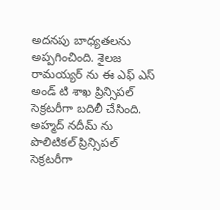అదనపు బాధ్యతలను అప్పగించింది. శైలజ రామయ్యర్ ను ఈ ఎఫ్ ఎస్ అండ్ టి శాఖ ప్రిన్సిపల్ సెక్రటరీగా బదిలీ చేసింది. అహ్మద్ నదీమ్ ను పొలిటికల్ ప్రిన్సిపల్ సెక్రటరీగా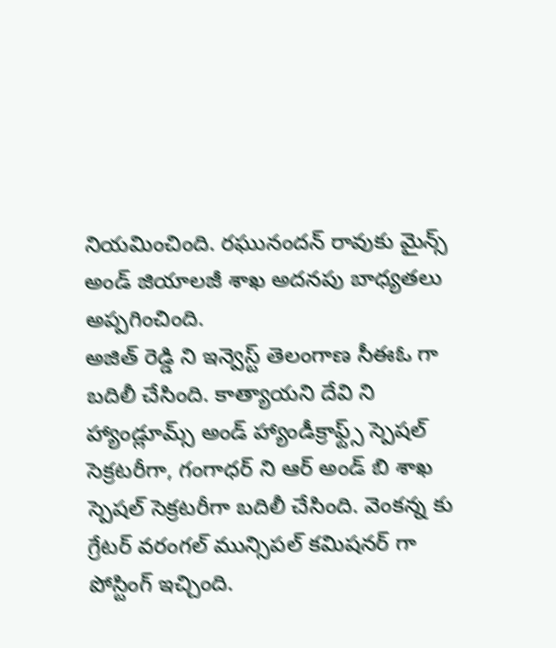నియమించింది. రఘునందన్ రావుకు మైన్స్ అండ్ జియాలజీ శాఖ అదనపు బాధ్యతలు అప్పగించింది.
అజిత్ రెడ్డి ని ఇన్వెస్ట్ తెలంగాణ సీఈఓ గా బదిలీ చేసింది. కాత్యాయని దేవి ని హ్యాండ్లూమ్స్ అండ్ హ్యాండీక్రాఫ్ట్స్ స్పెషల్ సెక్రటరీగా, గంగాధర్ ని ఆర్ అండ్ బి శాఖ స్పెషల్ సెక్రటరీగా బదిలీ చేసింది. వెంకన్న కు గ్రేటర్ వరంగల్ మున్సిపల్ కమిషనర్ గా పోస్టింగ్ ఇచ్చింది.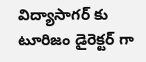విద్యాసాగర్ కు టూరిజం డైరెక్టర్ గా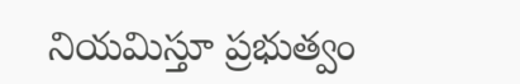నియమిస్తూ ప్రభుత్వం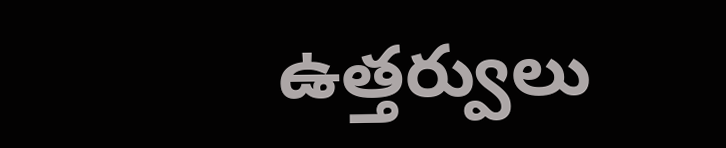ఉత్తర్వులు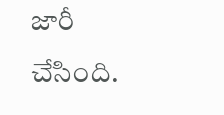జారీ చేసింది.